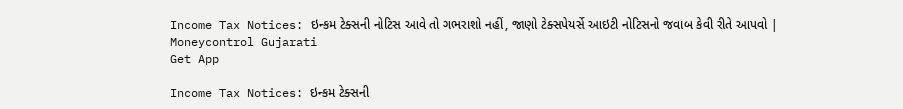Income Tax Notices: ઇન્કમ ટેક્સની નોટિસ આવે તો ગભરાશો નહીં, જાણો ટેક્સપેયર્સે આઇટી નોટિસનો જવાબ કેવી રીતે આપવો | Moneycontrol Gujarati
Get App

Income Tax Notices: ઇન્કમ ટેક્સની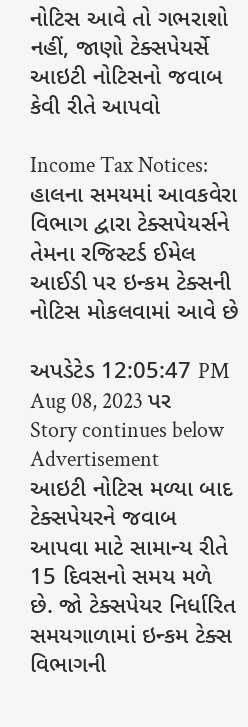નોટિસ આવે તો ગભરાશો નહીં, જાણો ટેક્સપેયર્સે આઇટી નોટિસનો જવાબ કેવી રીતે આપવો

Income Tax Notices: હાલના સમયમાં આવકવેરા વિભાગ દ્વારા ટેક્સપેયર્સને તેમના રજિસ્ટર્ડ ઈમેલ આઈડી પર ઇન્કમ ટેક્સની નોટિસ મોકલવામાં આવે છે

અપડેટેડ 12:05:47 PM Aug 08, 2023 પર
Story continues below Advertisement
આઇટી નોટિસ મળ્યા બાદ ટેક્સપેયરને જવાબ આપવા માટે સામાન્ય રીતે 15 દિવસનો સમય મળે છે. જો ટેક્સપેયર નિર્ધારિત સમયગાળામાં ઇન્કમ ટેક્સ વિભાગની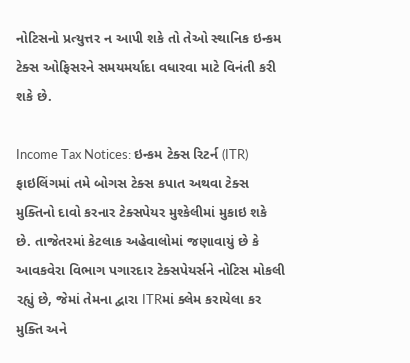નોટિસનો પ્રત્યુત્તર ન આપી શકે તો તેઓ સ્થાનિક ઇન્કમ ટેક્સ ઓફિસરને સમયમર્યાદા વધારવા માટે વિનંતી કરી શકે છે.

Income Tax Notices: ઇન્કમ ટેક્સ રિટર્ન (ITR) ફાઇલિંગમાં તમે બોગસ ટેક્સ કપાત અથવા ટેક્સ મુક્તિનો દાવો કરનાર ટેક્સપેયર મુશ્કેલીમાં મુકાઇ શકે છે. તાજેતરમાં કેટલાક અહેવાલોમાં જણાવાયું છે કે આવકવેરા વિભાગ પગારદાર ટેક્સપેયર્સને નોટિસ મોકલી રહ્યું છે, જેમાં તેમના દ્વારા ITRમાં ક્લેમ કરાયેલા કર મુક્તિ અને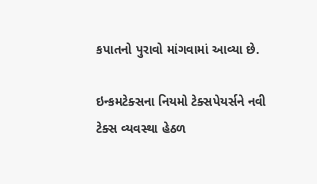કપાતનો પુરાવો માંગવામાં આવ્યા છે.

ઇન્કમટેક્સના નિયમો ટેક્સપેયર્સને નવી ટેક્સ વ્યવસ્થા હેઠળ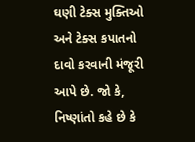ઘણી ટેક્સ મુક્તિઓ અને ટેક્સ કપાતનો દાવો કરવાની મંજૂરી આપે છે. જો કે, નિષ્ણાંતો કહે છે કે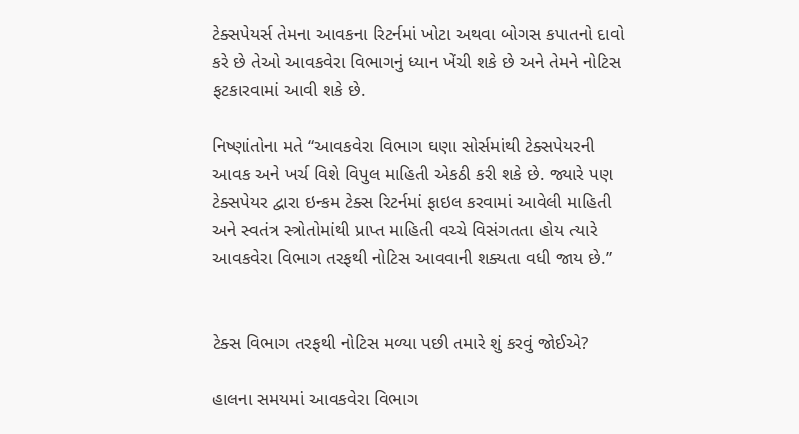ટેક્સપેયર્સ તેમના આવકના રિટર્નમાં ખોટા અથવા બોગસ કપાતનો દાવો કરે છે તેઓ આવકવેરા વિભાગનું ધ્યાન ખેંચી શકે છે અને તેમને નોટિસ ફટકારવામાં આવી શકે છે.

નિષ્ણાંતોના મતે “આવકવેરા વિભાગ ઘણા સોર્સમાંથી ટેક્સપેયરની આવક અને ખર્ચ વિશે વિપુલ માહિતી એકઠી કરી શકે છે. જ્યારે પણ ટેક્સપેયર દ્વારા ઇન્કમ ટેક્સ રિટર્નમાં ફાઇલ કરવામાં આવેલી માહિતી અને સ્વતંત્ર સ્ત્રોતોમાંથી પ્રાપ્ત માહિતી વચ્ચે વિસંગતતા હોય ત્યારે આવકવેરા વિભાગ તરફથી નોટિસ આવવાની શક્યતા વધી જાય છે.”


ટેક્સ વિભાગ તરફથી નોટિસ મળ્યા પછી તમારે શું કરવું જોઈએ?

હાલના સમયમાં આવકવેરા વિભાગ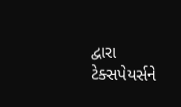દ્વારા ટેક્સપેયર્સને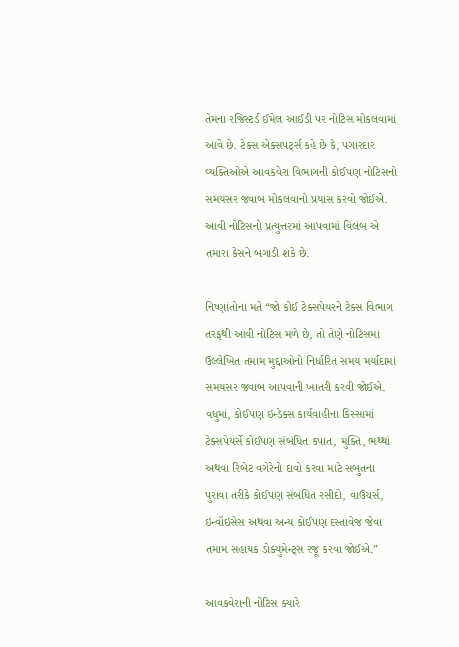તેમના રજિસ્ટર્ડ ઈમેલ આઈડી પર નોટિસ મોકલવામાં આવે છે. ટેક્સ એક્સપર્ટ્સ કહે છે કે, પગારદાર વ્યક્તિઓએ આવકવેરા વિભાગની કોઈપણ નોટિસનો સમયસર જવાબ મોકલવાનો પ્રયાસ કરવો જોઈએ. આવી નોટિસનો પ્રત્યુત્તરમાં આપવામાં વિલંબ એ તમારા કેસને બગાડી શકે છે.

નિષ્ણાંતોના મતે “જો કોઈ ટેક્સપેયરને ટેક્સ વિભાગ તરફથી આવી નોટિસ મળે છે, તો તેણે નોટિસમાં ઉલ્લેખિત તમામ મુદ્દાઓનો નિર્ધારિત સમય મર્યાદામાં સમયસર જવાબ આપવાની ખાતરી કરવી જોઈએ. વધુમાં, કોઈપણ ઇન્ડેક્સ કાર્યવાહીના કિસ્સામાં ટેક્સપેયર્સે કોઈપણ સંબંધિત કપાત, મુક્તિ, ભથ્થાં અથવા રિબેટ વગેરેનો દાવો કરવા માટે સબુતના પુરાવા તરીકે કોઈપણ સંબંધિત રસીદો, વાઉચર્સ, ઇન્વૉઇસેસ અથવા અન્ય કોઈપણ દસ્તાવેજ જેવા તમામ સહાયક ડોક્યુમેન્ટ્સ રજૂ કરવા જોઈએ.”

આવકવેરાની નોટિસ ક્યારે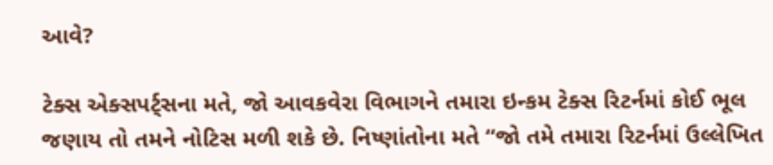આવે?

ટેક્સ એક્સપર્ટ્સના મતે, જો આવકવેરા વિભાગને તમારા ઇન્કમ ટેક્સ રિટર્નમાં કોઈ ભૂલ જણાય તો તમને નોટિસ મળી શકે છે. નિષ્ણાંતોના મતે “જો તમે તમારા રિટર્નમાં ઉલ્લેખિત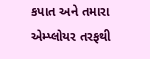કપાત અને તમારા એમ્પ્લોયર તરફથી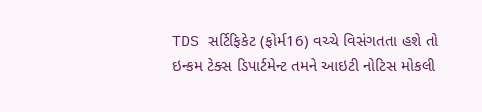TDS સર્ટિફિકેટ (ફોર્મ16) વચ્ચે વિસંગતતા હશે તો ઇન્કમ ટેક્સ ડિપાર્ટમેન્ટ તમને આઇટી નોટિસ મોકલી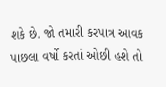શકે છે. જો તમારી કરપાત્ર આવક પાછલા વર્ષો કરતાં ઓછી હશે તો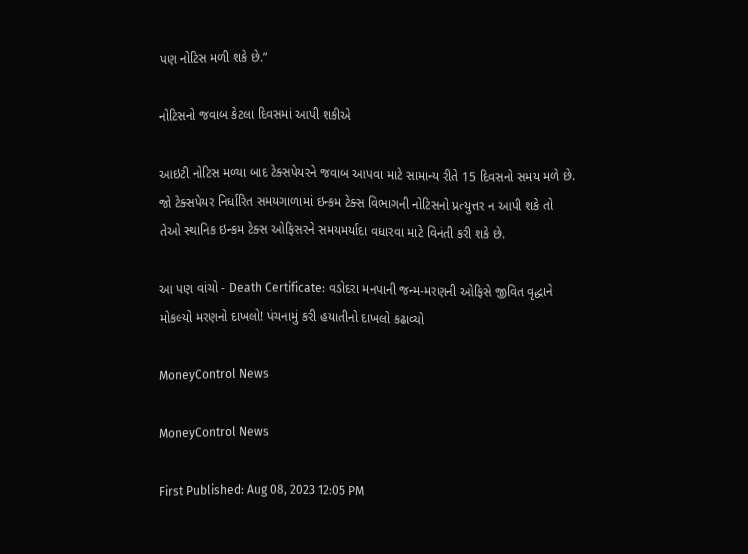પણ નોટિસ મળી શકે છે.”

નોટિસનો જવાબ કેટલા દિવસમાં આપી શકીએ

આઇટી નોટિસ મળ્યા બાદ ટેક્સપેયરને જવાબ આપવા માટે સામાન્ય રીતે 15 દિવસનો સમય મળે છે. જો ટેક્સપેયર નિર્ધારિત સમયગાળામાં ઇન્કમ ટેક્સ વિભાગની નોટિસનો પ્રત્યુત્તર ન આપી શકે તો તેઓ સ્થાનિક ઇન્કમ ટેક્સ ઓફિસરને સમયમર્યાદા વધારવા માટે વિનંતી કરી શકે છે.

આ પણ વાંચો - Death Certificate: વડોદરા મનપાની જન્મ-મરણની ઓફિસે જીવિત વૃદ્ધાને મોકલ્યો મરણનો દાખલો! પંચનામું કરી હયાતીનો દાખલો કઢાવ્યો

MoneyControl News

MoneyControl News

First Published: Aug 08, 2023 12:05 PM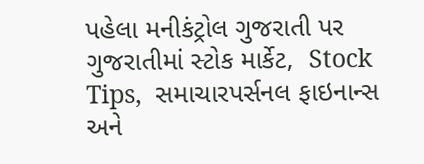પહેલા મનીકંટ્રોલ ગુજરાતી પર ગુજરાતીમાં સ્ટોક માર્કેટ,  Stock Tips,  સમાચારપર્સનલ ફાઇનાન્સ  અને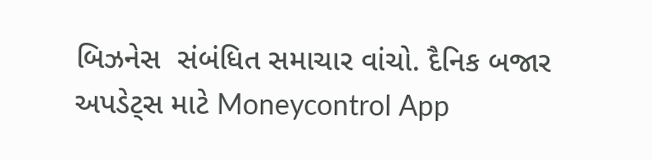બિઝનેસ  સંબંધિત સમાચાર વાંચો. દૈનિક બજાર અપડેટ્સ માટે Moneycontrol App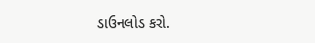ડાઉનલોડ કરો.